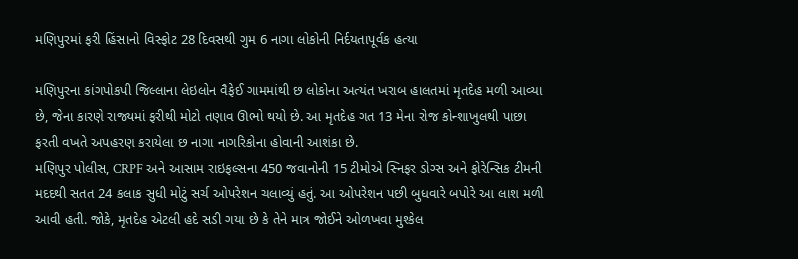મણિપુરમાં ફરી હિંસાનો વિસ્ફોટ 28 દિવસથી ગુમ 6 નાગા લોકોની નિર્દયતાપૂર્વક હત્યા

મણિપુરના કાંગપોકપી જિલ્લાના લેઇલોન વૈફેઈ ગામમાંથી છ લોકોના અત્યંત ખરાબ હાલતમાં મૃતદેહ મળી આવ્યા છે, જેના કારણે રાજ્યમાં ફરીથી મોટો તણાવ ઊભો થયો છે. આ મૃતદેહ ગત 13 મેના રોજ કોન્શાખુલથી પાછા ફરતી વખતે અપહરણ કરાયેલા છ નાગા નાગરિકોના હોવાની આશંકા છે.
મણિપુર પોલીસ, CRPF અને આસામ રાઇફલ્સના 450 જવાનોની 15 ટીમોએ સ્નિફર ડોગ્સ અને ફોરેન્સિક ટીમની મદદથી સતત 24 કલાક સુધી મોટું સર્ચ ઓપરેશન ચલાવ્યું હતું. આ ઓપરેશન પછી બુધવારે બપોરે આ લાશ મળી આવી હતી. જોકે, મૃતદેહ એટલી હદે સડી ગયા છે કે તેને માત્ર જોઈને ઓળખવા મુશ્કેલ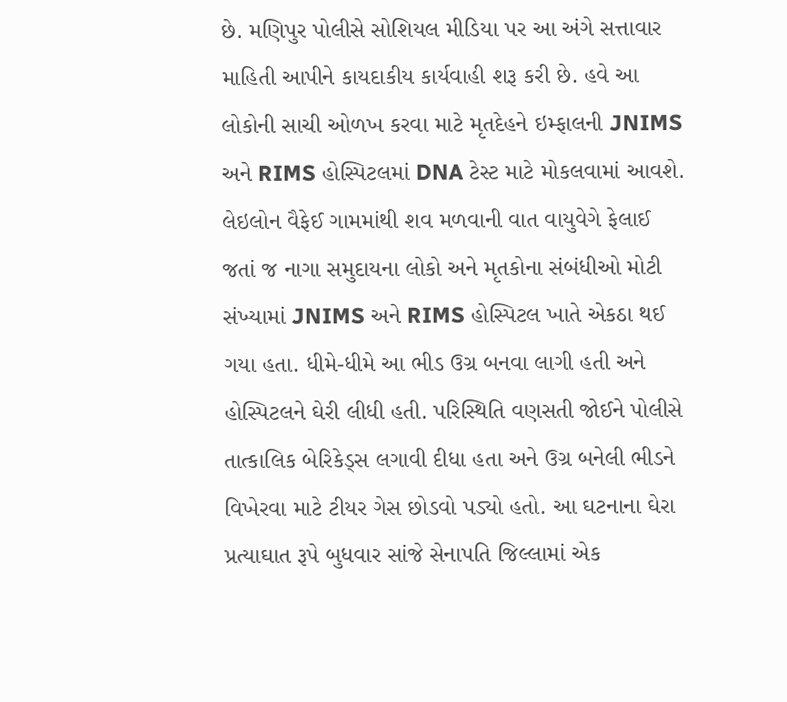છે. મણિપુર પોલીસે સોશિયલ મીડિયા પર આ અંગે સત્તાવાર માહિતી આપીને કાયદાકીય કાર્યવાહી શરૂ કરી છે. હવે આ લોકોની સાચી ઓળખ કરવા માટે મૃતદેહને ઇમ્ફાલની JNIMS અને RIMS હોસ્પિટલમાં DNA ટેસ્ટ માટે મોકલવામાં આવશે.
લેઇલોન વૈફેઈ ગામમાંથી શવ મળવાની વાત વાયુવેગે ફેલાઈ જતાં જ નાગા સમુદાયના લોકો અને મૃતકોના સંબંધીઓ મોટી સંખ્યામાં JNIMS અને RIMS હોસ્પિટલ ખાતે એકઠા થઈ ગયા હતા. ધીમે-ધીમે આ ભીડ ઉગ્ર બનવા લાગી હતી અને હોસ્પિટલને ઘેરી લીધી હતી. પરિસ્થિતિ વણસતી જોઈને પોલીસે તાત્કાલિક બેરિકેડ્સ લગાવી દીધા હતા અને ઉગ્ર બનેલી ભીડને વિખેરવા માટે ટીયર ગેસ છોડવો પડ્યો હતો. આ ઘટનાના ઘેરા પ્રત્યાઘાત રૂપે બુધવાર સાંજે સેનાપતિ જિલ્લામાં એક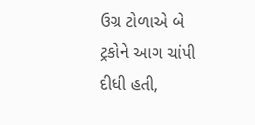ઉગ્ર ટોળાએ બે ટ્રકોને આગ ચાંપી દીધી હતી,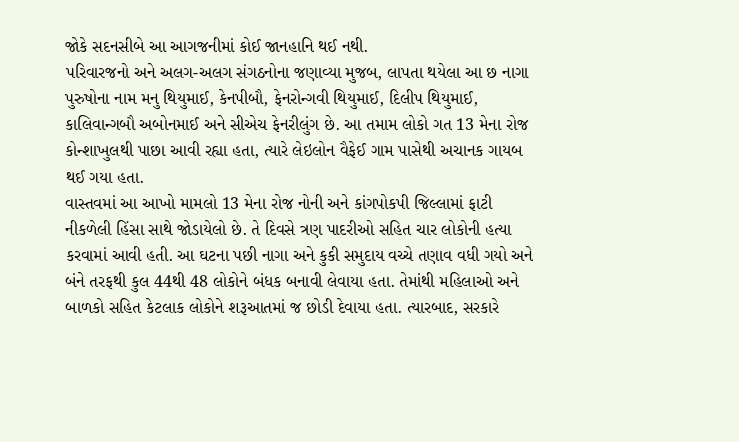જોકે સદનસીબે આ આગજનીમાં કોઈ જાનહાનિ થઈ નથી.
પરિવારજનો અને અલગ-અલગ સંગઠનોના જણાવ્યા મુજબ, લાપતા થયેલા આ છ નાગા પુરુષોના નામ મનુ થિયુમાઈ, કેનપીબૌ, ફેનરોન્ગવી થિયુમાઈ, દિલીપ થિયુમાઈ, કાલિવાન્ગબૌ અબોનમાઈ અને સીએચ ફેનરીલુંગ છે. આ તમામ લોકો ગત 13 મેના રોજ કોન્શાખુલથી પાછા આવી રહ્યા હતા, ત્યારે લેઇલોન વૈફેઈ ગામ પાસેથી અચાનક ગાયબ થઈ ગયા હતા.
વાસ્તવમાં આ આખો મામલો 13 મેના રોજ નોની અને કાંગપોકપી જિલ્લામાં ફાટી નીકળેલી હિંસા સાથે જોડાયેલો છે. તે દિવસે ત્રણ પાદરીઓ સહિત ચાર લોકોની હત્યા કરવામાં આવી હતી. આ ઘટના પછી નાગા અને કુકી સમુદાય વચ્ચે તણાવ વધી ગયો અને બંને તરફથી કુલ 44થી 48 લોકોને બંધક બનાવી લેવાયા હતા. તેમાંથી મહિલાઓ અને બાળકો સહિત કેટલાક લોકોને શરૂઆતમાં જ છોડી દેવાયા હતા. ત્યારબાદ, સરકારે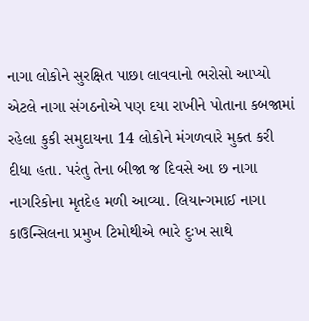નાગા લોકોને સુરક્ષિત પાછા લાવવાનો ભરોસો આપ્યો એટલે નાગા સંગઠનોએ પણ દયા રાખીને પોતાના કબજામાં રહેલા કુકી સમુદાયના 14 લોકોને મંગળવારે મુક્ત કરી દીધા હતા. પરંતુ તેના બીજા જ દિવસે આ છ નાગા નાગરિકોના મૃતદેહ મળી આવ્યા. લિયાન્ગમાઈ નાગા કાઉન્સિલના પ્રમુખ ટિમોથીએ ભારે દુઃખ સાથે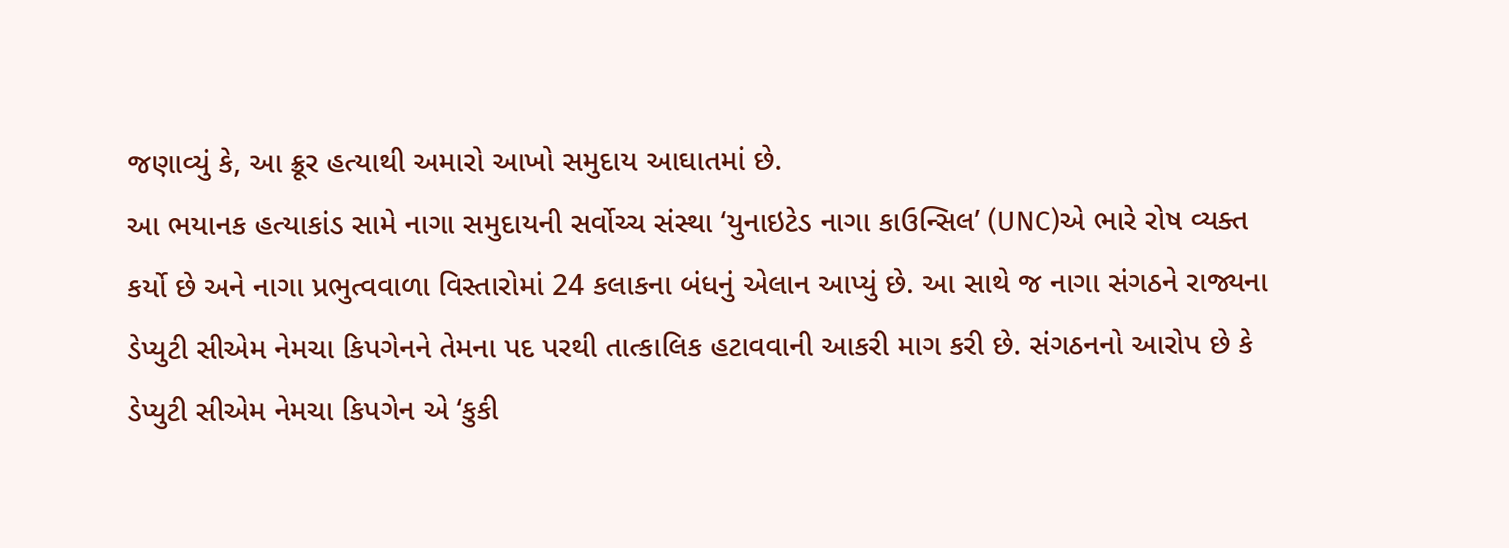જણાવ્યું કે, આ ક્રૂર હત્યાથી અમારો આખો સમુદાય આઘાતમાં છે.
આ ભયાનક હત્યાકાંડ સામે નાગા સમુદાયની સર્વોચ્ચ સંસ્થા ‘યુનાઇટેડ નાગા કાઉન્સિલ’ (UNC)એ ભારે રોષ વ્યક્ત કર્યો છે અને નાગા પ્રભુત્વવાળા વિસ્તારોમાં 24 કલાકના બંધનું એલાન આપ્યું છે. આ સાથે જ નાગા સંગઠને રાજ્યના ડેપ્યુટી સીએમ નેમચા કિપગેનને તેમના પદ પરથી તાત્કાલિક હટાવવાની આકરી માગ કરી છે. સંગઠનનો આરોપ છે કે ડેપ્યુટી સીએમ નેમચા કિપગેન એ ‘કુકી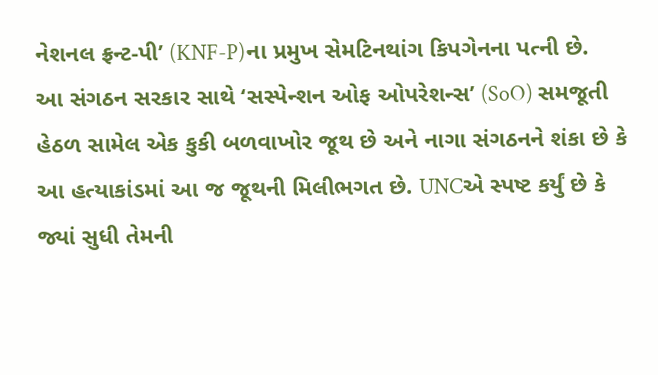નેશનલ ફ્રન્ટ-પી’ (KNF-P)ના પ્રમુખ સેમટિનથાંગ કિપગેનના પત્ની છે.
આ સંગઠન સરકાર સાથે ‘સસ્પેન્શન ઓફ ઓપરેશન્સ’ (SoO) સમજૂતી હેઠળ સામેલ એક કુકી બળવાખોર જૂથ છે અને નાગા સંગઠનને શંકા છે કે આ હત્યાકાંડમાં આ જ જૂથની મિલીભગત છે. UNCએ સ્પષ્ટ કર્યું છે કે જ્યાં સુધી તેમની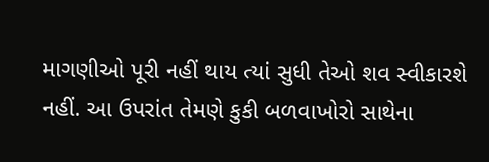માગણીઓ પૂરી નહીં થાય ત્યાં સુધી તેઓ શવ સ્વીકારશે નહીં. આ ઉપરાંત તેમણે કુકી બળવાખોરો સાથેના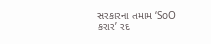સરકારના તમામ ‘SoO કરાર’ રદ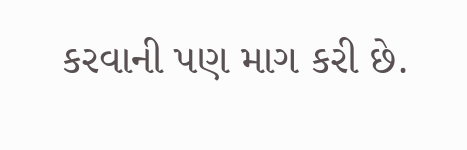કરવાની પણ માગ કરી છે.